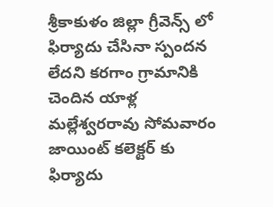శ్రీకాకుళం జిల్లా గ్రీవెన్స్ లో ఫిర్యాదు చేసినా స్పందన లేదని కరగాం గ్రామానికి చెందిన యాళ్ల మల్లేశ్వరరావు సోమవారం జాయింట్ కలెక్టర్ కు ఫిర్యాదు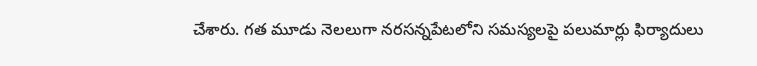చేశారు. గత మూడు నెలలుగా నరసన్నపేటలోని సమస్యలపై పలుమార్లు ఫిర్యాదులు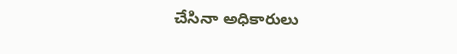చేసినా అధికారులు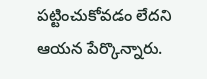పట్టించుకోవడం లేదని ఆయన పేర్కొన్నారు.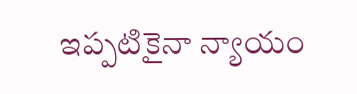ఇప్పటికైనా న్యాయం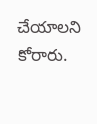చేయాలని కోరారు.